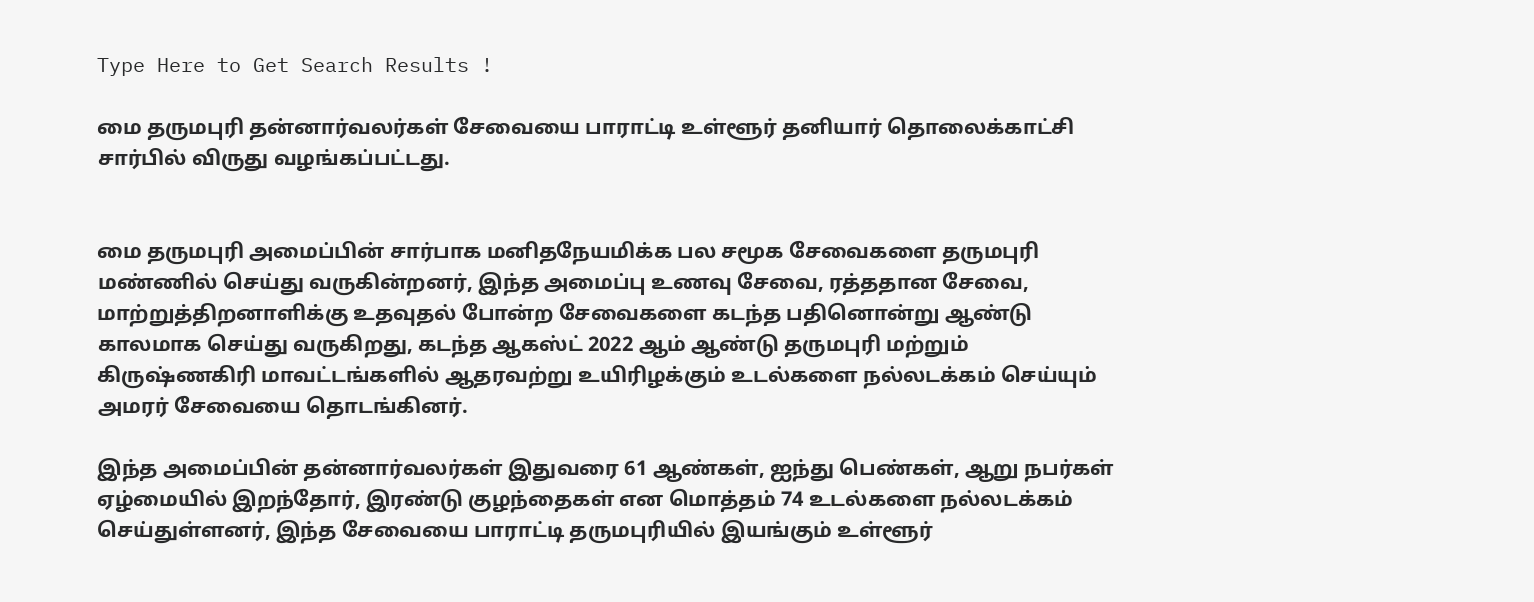Type Here to Get Search Results !

மை தருமபுரி தன்னார்வலர்கள் சேவையை பாராட்டி உள்ளூர் தனியார் தொலைக்காட்சி சார்பில் விருது வழங்கப்பட்டது.


மை தருமபுரி அமைப்பின் சார்பாக மனிதநேயமிக்க பல சமூக சேவைகளை தருமபுரி மண்ணில் செய்து வருகின்றனர், இந்த அமைப்பு உணவு சேவை, ரத்ததான சேவை, மாற்றுத்திறனாளிக்கு உதவுதல் போன்ற சேவைகளை கடந்த பதினொன்று ஆண்டு காலமாக செய்து வருகிறது, கடந்த ஆகஸ்ட் 2022 ஆம் ஆண்டு தருமபுரி மற்றும் கிருஷ்ணகிரி மாவட்டங்களில் ஆதரவற்று உயிரிழக்கும் உடல்களை நல்லடக்கம் செய்யும் அமரர் சேவையை தொடங்கினர்.

இந்த அமைப்பின் தன்னார்வலர்கள் இதுவரை 61 ஆண்கள், ஐந்து பெண்கள், ஆறு நபர்கள் ஏழ்மையில் இறந்தோர், இரண்டு குழந்தைகள் என மொத்தம் 74 உடல்களை நல்லடக்கம் செய்துள்ளனர், இந்த சேவையை பாராட்டி தருமபுரியில் இயங்கும் உள்ளூர்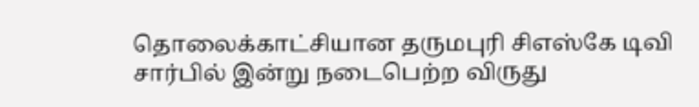தொலைக்காட்சியான தருமபுரி சிஎஸ்கே டிவி சார்பில் இன்று நடைபெற்ற விருது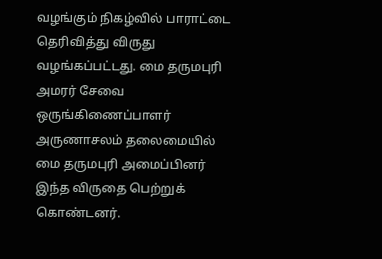வழங்கும் நிகழ்வில் பாராட்டை தெரிவித்து விருது வழங்கப்பட்டது. மை தருமபுரி அமரர் சேவை ஒருங்கிணைப்பாளர் அருணாசலம் தலைமையில் மை தருமபுரி அமைப்பினர் இந்த விருதை பெற்றுக் கொண்டனர்.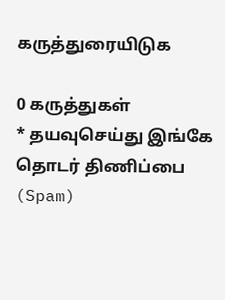கருத்துரையிடுக

0 கருத்துகள்
* தயவுசெய்து இங்கே தொடர் திணிப்பை (Spam)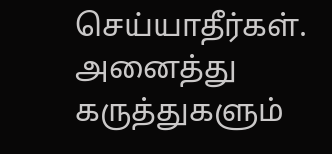செய்யாதீர்கள். அனைத்து கருத்துகளும்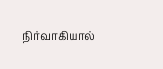நிர்வாகியால்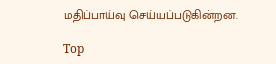மதிப்பாய்வு செய்யப்படுகின்றன.

Top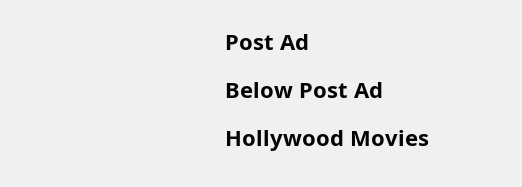Post Ad

Below Post Ad

Hollywood Movies